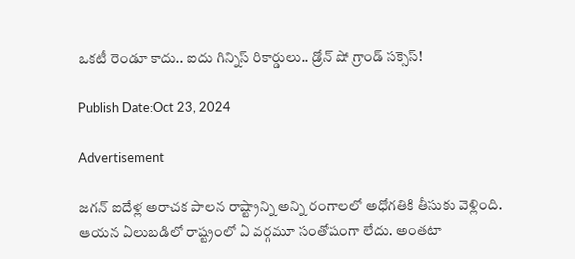ఒకటీ రెండూ కాదు.. ఐదు గిన్నిస్ రికార్డులు.. డ్రోన్ షో గ్రాండ్ సక్సెస్!

Publish Date:Oct 23, 2024

Advertisement

జగన్ ఐదేళ్ల అరాచక పాలన రాష్ట్రాన్ని అన్ని రంగాలలో అధోగతికి తీసుకు వెళ్లింది. ఆయన ఏలుబడిలో రాష్ట్రంలో ఏ వర్గమూ సంతోషంగా లేదు. అంతటా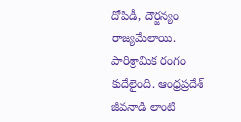దోపిడీ, దౌర్జన్యం రాజ్యమేలాయి. పారిశ్రామిక రంగం కుదేలైంది. ఆంధ్రప్రదేశ్ జీవనాడి లాంటి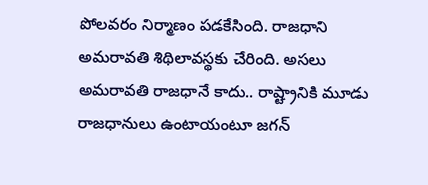పోలవరం నిర్మాణం పడకేసింది. రాజధాని అమరావతి శిథిలావస్థకు చేరింది. అసలు అమరావతి రాజధానే కాదు.. రాష్ట్రానికి మూడు రాజధానులు ఉంటాయంటూ జగన్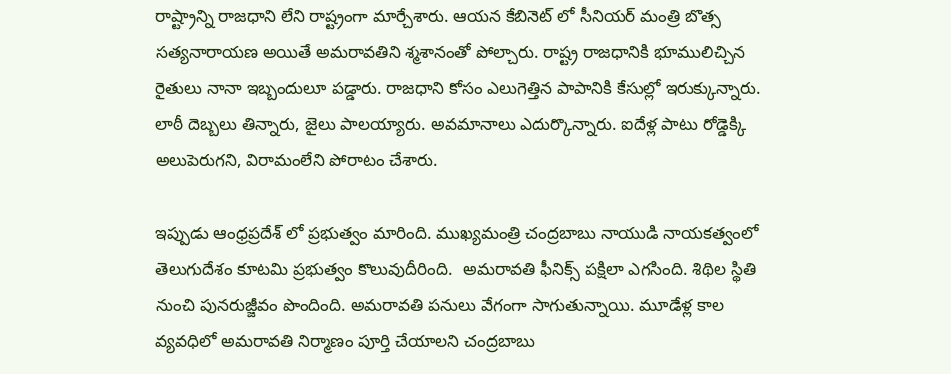రాష్ట్రాన్ని రాజధాని లేని రాష్ట్రంగా మార్చేశారు. ఆయన కేబినెట్ లో సీనియర్ మంత్రి బొత్స సత్యనారాయణ అయితే అమరావతిని శ్మశానంతో పోల్చారు. రాష్ట్ర రాజధానికి భూములిచ్చిన  రైతులు నానా ఇబ్బందులూ పడ్డారు. రాజధాని కోసం ఎలుగెత్తిన పాపానికి కేసుల్లో ఇరుక్కున్నారు. లాఠీ దెబ్బలు తిన్నారు, జైలు పాలయ్యారు. అవమానాలు ఎదుర్కొన్నారు. ఐదేళ్ల పాటు రోడ్డెక్కి అలుపెరుగని, విరామంలేని పోరాటం చేశారు.

ఇప్పుడు ఆంధ్రప్రదేశ్ లో ప్రభుత్వం మారింది. ముఖ్యమంత్రి చంద్రబాబు నాయుడి నాయకత్వంలో తెలుగుదేశం కూటమి ప్రభుత్వం కొలువుదీరింది.  అమరావతి ఫీనిక్స్ పక్షిలా ఎగసింది. శిథిల స్థితి నుంచి పునరుజ్జీవం పొందింది. అమరావతి పనులు వేగంగా సాగుతున్నాయి. మూడేళ్ల కాల వ్యవధిలో అమరావతి నిర్మాణం పూర్తి చేయాలని చంద్రబాబు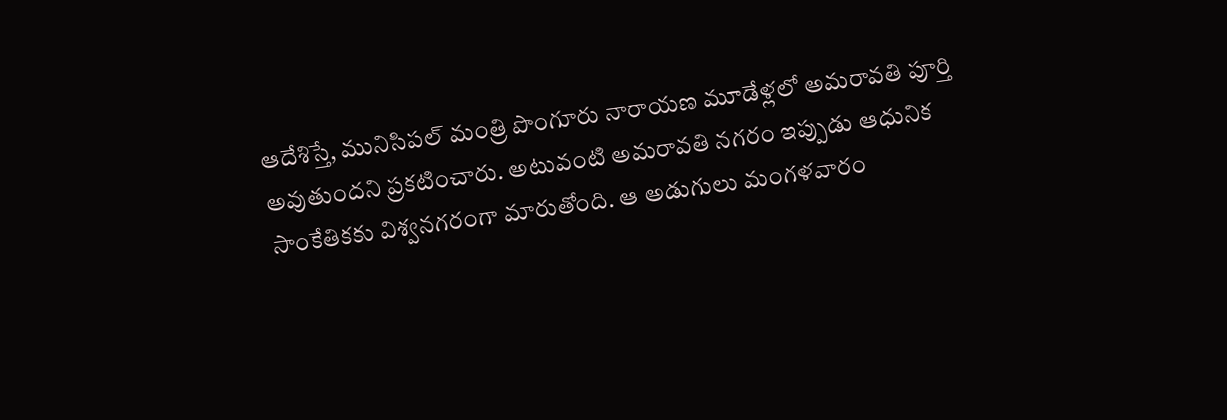ఆదేశిస్తే, మునిసిపల్ మంత్రి పొంగూరు నారాయణ మూడేళ్లలో అమరావతి పూర్తి అవుతుందని ప్రకటించారు. అటువంటి అమరావతి నగరం ఇప్పుడు ఆధునిక సాంకేతికకు విశ్వనగరంగా మారుతోంది. ఆ అడుగులు మంగళవారం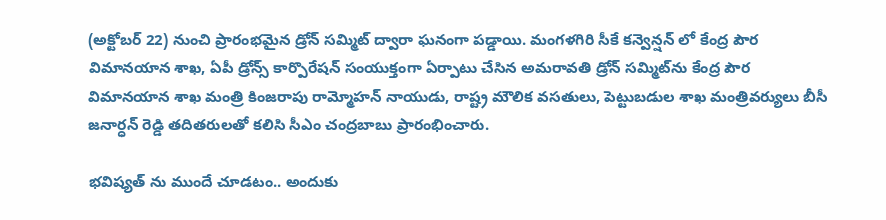(అక్టోబర్ 22) నుంచి ప్రారంభమైన డ్రోన్ సమ్మిట్ ద్వారా ఘనంగా పడ్డాయి. మంగళగిరి సీకే కన్వెన్షన్ లో కేంద్ర పౌర విమాన‌యాన శాఖ‌, ఏపీ డ్రోన్స్ కార్పొరేష‌న్ సంయుక్తంగా ఏర్పాటు చేసిన అమ‌రావ‌తి డ్రోన్ స‌మ్మిట్‌ను కేంద్ర పౌర విమాన‌యాన శాఖ మంత్రి కింజ‌రాపు రామ్మోహ‌న్ నాయుడు, రాష్ట్ర మౌలిక వ‌స‌తులు, పెట్టుబ‌డుల శాఖ మంత్రివ‌ర్యులు బీసీ జ‌నార్ధ‌న్ రెడ్డి త‌దిత‌రుల‌తో క‌లిసి సీఎం చంద్రబాబు ప్రారంభించారు.

భవిష్యత్ ను ముందే చూడటం.. అందుకు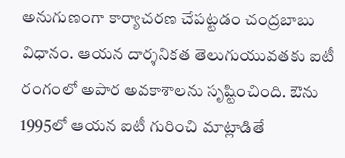అనుగుణంగా కార్యాచరణ చేపట్టడం చంద్రబాబు విధానం. ఆయన దార్శనికత తెలుగుయువతకు ఐటీ రంగంలో అపార అవకాశాలను సృష్టించింది. ఔను 1995లో ఆయన ఐటీ గురించి మాట్లాడితే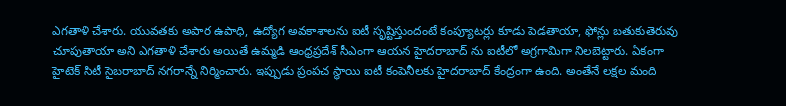ఎగతాళి చేశారు. యువతకు అపార ఉపాధి, ఉద్యోగ అవకాశాలను ఐటీ సృష్టిస్తుందంటే కంప్యూటర్లు కూడు పెడతాయా, ఫోన్లు బతుకుతెరువు చూపుతాయా అని ఎగతాళి చేశారు అయితే ఉమ్మడి ఆంధ్రప్రదేశ్ సీఎంగా ఆయన హైదరాబాద్ ను ఐటీలో అగ్రగామిగా నిలబెట్టారు. ఏకంగా హైటెక్ సిటీ సైబరాబాద్ నగరాన్నే నిర్మించారు. ఇప్పుడు ప్రంపచ స్థాయి ఐటీ కంపెనీలకు హైదరాబాద్ కేంద్రంగా ఉంది. అంతేనే లక్షల మంది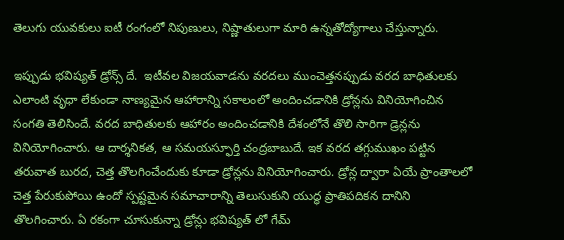తెలుగు యువకులు ఐటీ రంగంలో నిపుణులు, నిష్ణాతులుగా మారి ఉన్నతోద్యోగాలు చేస్తున్నారు.

ఇప్పుడు భవిష్యత్ డ్రోన్స్ దే.  ఇటీవల విజయవాడను వరదలు ముంచెత్తనప్పుడు వరద బాధితులకు ఎలాంటి వృధా లేకుండా నాణ్యమైన ఆహారాన్ని సకాలంలో అందించడానికి డ్రోన్లను వినియోగించిన సంగతి తెలిసిందే. వరద బాధితులకు ఆహారం అందించడానికి దేశంలోనే తొలి సారిగా డ్రెన్లను వినియోగించారు. ఆ దార్శనికత, ఆ సమయస్ఫూర్తి చంద్రబాబుదే. ఇక వరద తగ్గుముఖం పట్టిన తరువాత బురద, చెత్త తొలగించేందుకు కూడా డ్రోన్లను వినియోగించారు. డ్రోన్ల ద్వారా ఏయే ప్రాంతాలలో చెత్త పేరుకుపోయి ఉందో స్పష్టమైన సమాచారాన్ని తెలుసుకుని యుద్ధ ప్రాతిపదికన దానిని తొలగించారు. ఏ రకంగా చూసుకున్నా డ్రోన్లు భవిష్యత్ లో గేమ్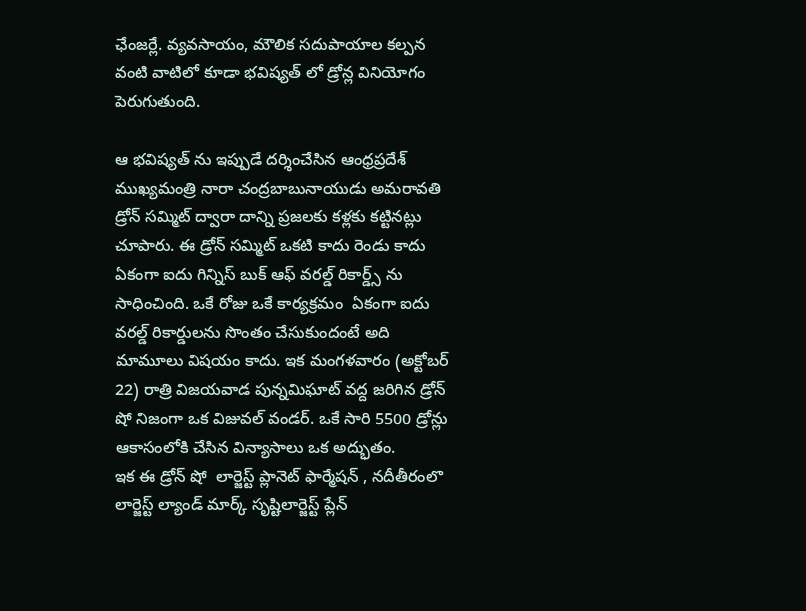ఛేంజర్లే. వ్యవసాయం, మౌలిక సదుపాయాల కల్పన వంటి వాటిలో కూడా భవిష్యత్ లో డ్రోన్ల వినియోగం పెరుగుతుంది.

ఆ భవిష్యత్ ను ఇప్పుడే దర్శించేసిన ఆంధ్రప్రదేశ్ ముఖ్యమంత్రి నారా చంద్రబాబునాయుడు అమరావతి డ్రోన్ సమ్మిట్ ద్వారా దాన్ని ప్రజలకు కళ్లకు కట్టినట్లు చూపారు. ఈ డ్రోన్ సమ్మిట్ ఒకటి కాదు రెండు కాదు ఏకంగా ఐదు గిన్నిస్ బుక్ ఆఫ్ వరల్డ్ రికార్డ్స్ ను సాధించింది. ఒకే రోజు ఒకే కార్యక్రమం  ఏకంగా ఐదు వరల్డ్ రికార్డులను సొంతం చేసుకుందంటే అది మామూలు విషయం కాదు. ఇక మంగళవారం (అక్టోబర్ 22) రాత్రి విజయవాడ పున్నమిఘాట్ వద్ద జరిగిన డ్రోన్ షో నిజంగా ఒక విజువల్ వండర్. ఒకే సారి 5500 డ్రోన్లు ఆకాసంలోకి చేసిన విన్యాసాలు ఒక అద్భుతం.
ఇక ఈ డ్రోన్ షో  లార్జెస్ట్ ప్లానెట్ ఫార్మేషన్ , నదీతీరంలొ లార్జెస్ట్ ల్యాండ్ మార్క్ సృష్టిలార్జెస్ట్ ప్లేన్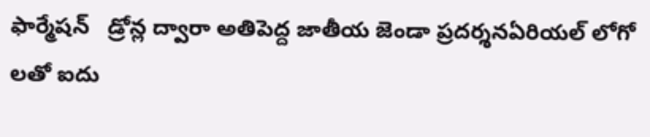ఫార్మేషన్   డ్రోన్ల ద్వారా అతిపెద్ద జాతీయ జెండా ప్రదర్శనఏరియల్ లోగో లతో ఐదు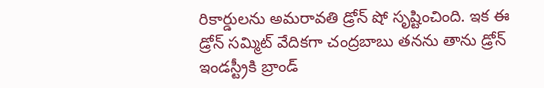రికార్డులను అమరావతి డ్రోన్ షో సృష్టించింది. ఇక ఈ డ్రోన్ సమ్మిట్ వేదికగా చంద్రబాబు తనను తాను డ్రోన్ ఇండస్ట్రీకి బ్రాండ్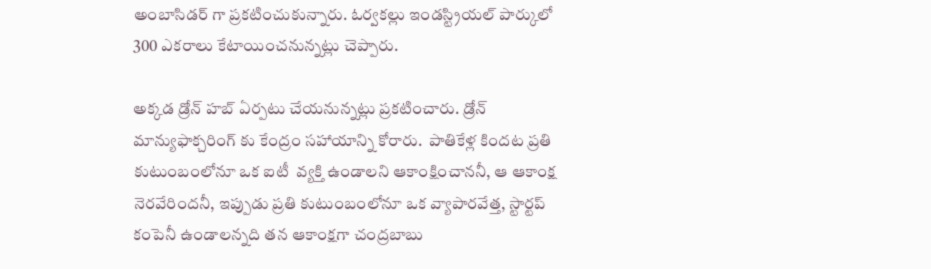అంబాసిడర్ గా ప్రకటించుకున్నారు. ఓర్వకల్లు ఇండస్ట్రియల్ పార్కులో 300 ఎకరాలు కేటాయించనున్నట్లు చెప్పారు.

అక్కడ డ్రోన్ హబ్ ఏర్పటు చేయనున్నట్లు ప్రకటించారు. డ్రోన్ మాన్యుఫాక్చరింగ్ కు కేంద్రం సహాయాన్ని కోరారు.  పాతికేళ్ల కిందట ప్రతి కుటుంబంలోనూ ఒక ఐటీ  వ్యక్తి ఉండాలని ఆకాంక్షించాననీ, ఆ ఆకాంక్ష నెరవేరిందనీ, ఇప్పుడు ప్రతి కుటుంబంలోనూ ఒక వ్యాపారవేత్త, స్టార్టప్ కంపెనీ ఉండాలన్నది తన ఆకాంక్షగా చంద్రబాబు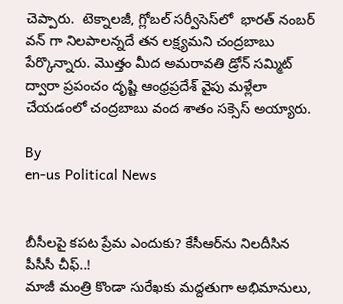చెప్పారు.  టెక్నాల‌జీ, గ్లోబ‌ల్ స‌ర్వీసెస్‌లో  భారత్ నంబర్ వన్ గా నిలపాలన్నదే తన లక్ష్యమని చంద్రబాబు పేర్కొన్నారు. మొత్తం మీద అమరావతి డ్రోన్ సమ్మిట్ ద్వారా ప్రపంచం దృష్టి ఆంధ్రప్రదేశ్ వైపు మళ్లేలా చేయడంలో చంద్రబాబు వంద శాతం సక్సెస్ అయ్యారు.

By
en-us Political News


బీసీలపై కపట ప్రేమ ఎందుకు? కేసీఆర్‌ను నిలదీసిన పీసీసీ చీఫ్..!
మాజీ మంత్రి కొండా సురేఖకు మద్దతుగా అభిమానులు,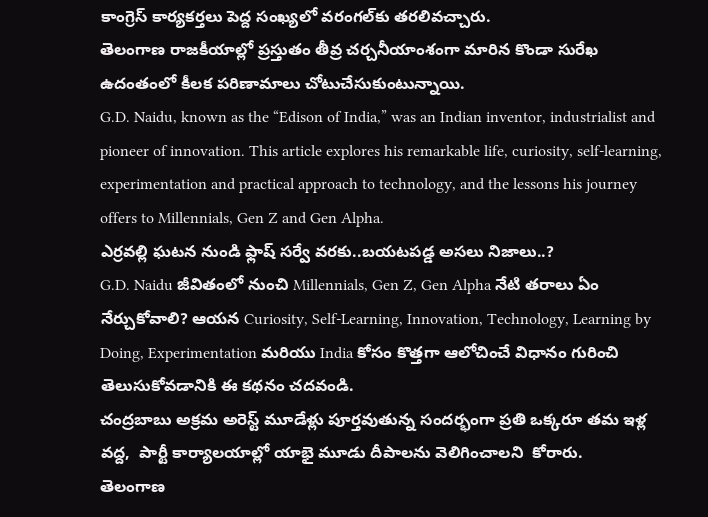కాంగ్రెస్ కార్యకర్తలు పెద్ద సంఖ్యలో వరంగల్‌కు తరలివచ్చారు.
తెలంగాణ రాజకీయాల్లో ప్రస్తుతం తీవ్ర చర్చనీయాంశంగా మారిన కొండా సురేఖ ఉదంతంలో కీలక పరిణామాలు చోటుచేసుకుంటున్నాయి.
G.D. Naidu, known as the “Edison of India,” was an Indian inventor, industrialist and pioneer of innovation. This article explores his remarkable life, curiosity, self-learning, experimentation and practical approach to technology, and the lessons his journey offers to Millennials, Gen Z and Gen Alpha.
ఎర్రవల్లి ఘటన నుండి ఫ్లాష్ సర్వే వరకు..బయటపడ్డ అసలు నిజాలు..?
G.D. Naidu జీవితంలో నుంచి Millennials, Gen Z, Gen Alpha నేటి తరాలు ఏం నేర్చుకోవాలి? ఆయన Curiosity, Self-Learning, Innovation, Technology, Learning by Doing, Experimentation మరియు India కోసం కొత్తగా ఆలోచించే విధానం గురించి తెలుసుకోవడానికి ఈ కథనం చదవండి.
చంద్రబాబు అక్రమ అరెస్ట్ మూడేళ్లు పూర్తవుతున్న సందర్భంగా ప్రతి ఒక్కరూ తమ ఇళ్ల వద్ద,  పార్టీ కార్యాలయాల్లో యాభై మూడు దీపాలను వెలిగించాలని  కోరారు.
తెలంగాణ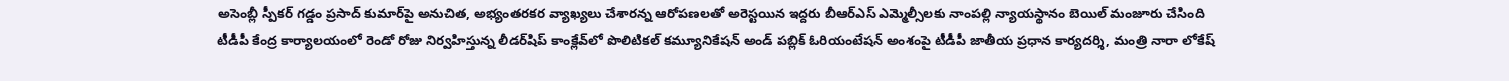అసెంబ్లీ స్పీకర్ గడ్డం ప్రసాద్ కుమార్‌పై అనుచిత, అభ్యంతరకర వ్యాఖ్యలు చేశారన్న ఆరోపణలతో అరెస్టయిన ఇద్దరు బీఆర్ఎస్ ఎమ్మెల్సీలకు నాంపల్లి న్యాయస్థానం బెయిల్ మంజూరు చేసింది
టీడీపీ కేంద్ర కార్యాలయంలో రెండో రోజు నిర్వహిస్తున్న లీడర్‌షిప్ కాంక్లేవ్‌లో పొలిటికల్ కమ్యూనికేషన్ అండ్ పబ్లిక్ ఓరియంటేషన్ అంశంపై టీడీపీ జాతీయ ప్రధాన కార్యదర్శి, మంత్రి నారా లోకేష్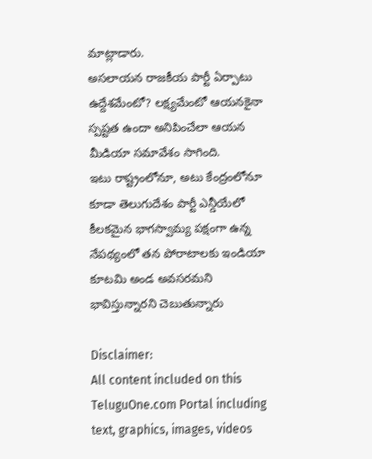మాట్లాడారు.
అసలాయన రాజకీయ పార్టీ ఏర్పాటు ఉద్దేశమేంటో? లక్ష్యమేంటో ఆయనకైనా స్పష్టత ఉందా అనిపించేలా ఆయన మీడియా సమావేశం సాగింది.
ఇటు రాష్ట్రంలోనూ, అటు కేంద్రంలోనూ కూడా తెలుగుదేశం పార్టీ ఎన్డీయేలో కీలకమైన భాగస్వామ్య పక్షంగా ఉన్న నేపథ్యంలో తన పోరాటాలకు ఇండియా కూటమి అండ అవసరమని భావిస్తున్నారని చెబుతున్నారు

Disclaimer:
All content included on this TeluguOne.com Portal including text, graphics, images, videos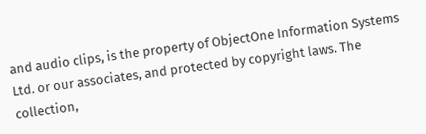and audio clips, is the property of ObjectOne Information Systems Ltd. or our associates, and protected by copyright laws. The collection,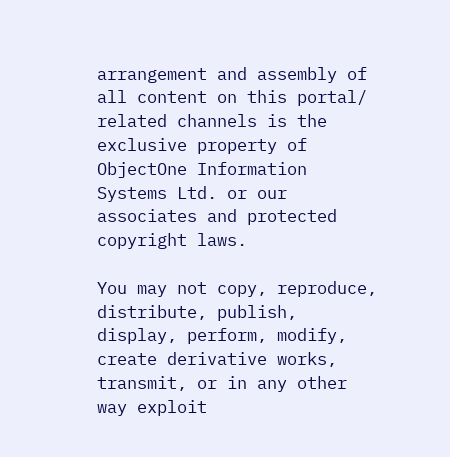arrangement and assembly of all content on this portal/ related channels is the exclusive property of ObjectOne Information Systems Ltd. or our associates and protected copyright laws.

You may not copy, reproduce, distribute, publish, display, perform, modify, create derivative works, transmit, or in any other way exploit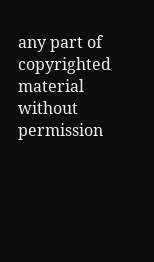any part of copyrighted material without permission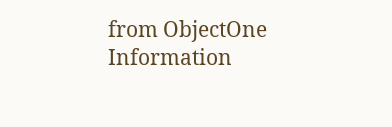from ObjectOne Information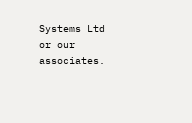Systems Ltd or our associates.